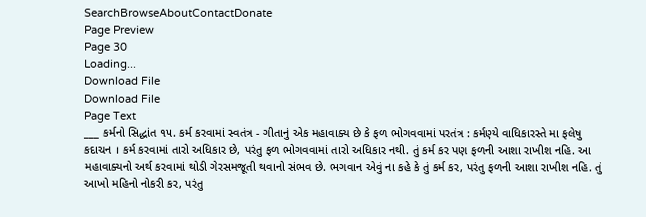SearchBrowseAboutContactDonate
Page Preview
Page 30
Loading...
Download File
Download File
Page Text
___ કર્મનો સિદ્ધાંત ૧૫. કર્મ કરવામાં સ્વતંત્ર - ગીતાનું એક મહાવાક્ય છે કે ફળ ભોગવવામાં પરતંત્ર : કર્મણ્યે વાધિકારસ્તે મા ફલેષુ કદાચન । કર્મ કરવામાં તારો અધિકાર છે, પરંતુ ફળ ભોગવવામાં તારો અધિકાર નથી. તું કર્મ કર પણ ફળની આશા રાખીશ નહિ. આ મહાવાક્યનો અર્થ કરવામાં થોડી ગેરસમજૂતી થવાનો સંભવ છે. ભગવાન એવું ના કહે કે તું કર્મ કર, પરંતુ ફળની આશા રાખીશ નહિ. તું આખો મહિનો નોકરી કર, પરંતુ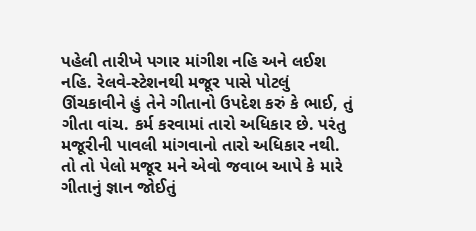પહેલી તારીખે પગાર માંગીશ નહિ અને લઈશ નહિ. રેલવે-સ્ટેશનથી મજૂર પાસે પોટલું ઊંચકાવીને હું તેને ગીતાનો ઉપદેશ કરું કે ભાઈ, તું ગીતા વાંચ. કર્મ કરવામાં તારો અધિકાર છે. પરંતુ મજૂરીની પાવલી માંગવાનો તારો અધિકાર નથી. તો તો પેલો મજૂર મને એવો જવાબ આપે કે મારે ગીતાનું જ્ઞાન જોઈતું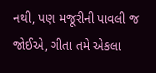નથી, પણ મજૂરીની પાવલી જ જોઈએ, ગીતા તમે એકલા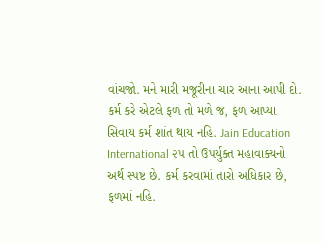વાંચજો. મને મારી મજૂરીના ચાર આના આપી દો. કર્મ કરે એટલે ફળ તો મળે જ, ફળ આપ્યા સિવાય કર્મ શાંત થાય નહિ. Jain Education International ૨૫ તો ઉપર્યુક્ત મહાવાક્યનો અર્થ સ્પષ્ટ છે. કર્મ કરવામાં તારો અધિકાર છે, ફળમાં નહિ.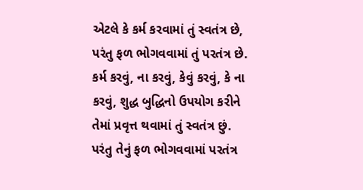એટલે કે કર્મ કરવામાં તું સ્વતંત્ર છે, પરંતુ ફળ ભોગવવામાં તું પરતંત્ર છે. કર્મ કરવું, ના કરવું, કેવું કરવું, કે ના કરવું, શુદ્ધ બુદ્ધિનો ઉપયોગ કરીને તેમાં પ્રવૃત્ત થવામાં તું સ્વતંત્ર છું. પરંતુ તેનું ફળ ભોગવવામાં પરતંત્ર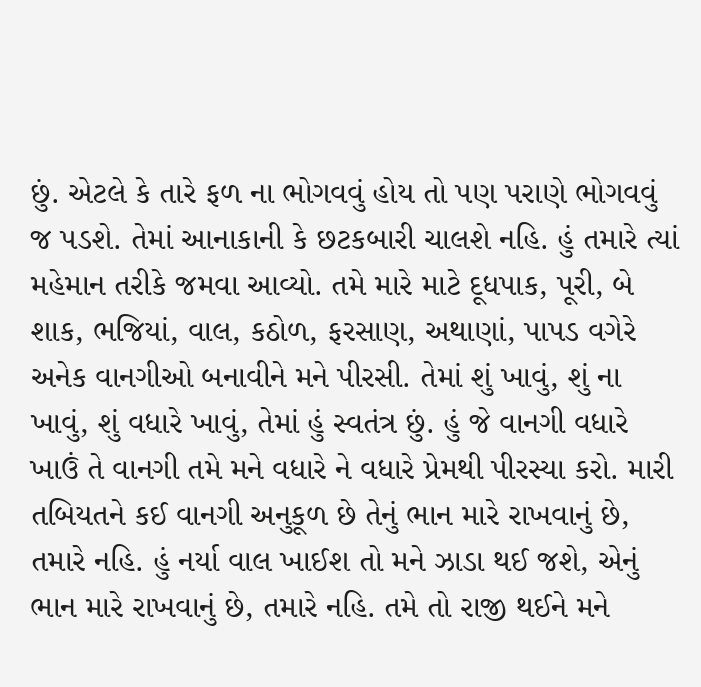છું. એટલે કે તારે ફળ ના ભોગવવું હોય તો પણ પરાણે ભોગવવું જ પડશે. તેમાં આનાકાની કે છટકબારી ચાલશે નહિ. હું તમારે ત્યાં મહેમાન તરીકે જમવા આવ્યો. તમે મારે માટે દૂધપાક, પૂરી, બે શાક, ભજિયાં, વાલ, કઠોળ, ફરસાણ, અથાણાં, પાપડ વગેરે અનેક વાનગીઓ બનાવીને મને પીરસી. તેમાં શું ખાવું, શું ના ખાવું, શું વધારે ખાવું, તેમાં હું સ્વતંત્ર છું. હું જે વાનગી વધારે ખાઉં તે વાનગી તમે મને વધારે ને વધારે પ્રેમથી પીરસ્યા કરો. મારી તબિયતને કઈ વાનગી અનુકૂળ છે તેનું ભાન મારે રાખવાનું છે, તમારે નહિ. હું નર્યા વાલ ખાઈશ તો મને ઝાડા થઈ જશે, એનું ભાન મારે રાખવાનું છે, તમારે નહિ. તમે તો રાજી થઈને મને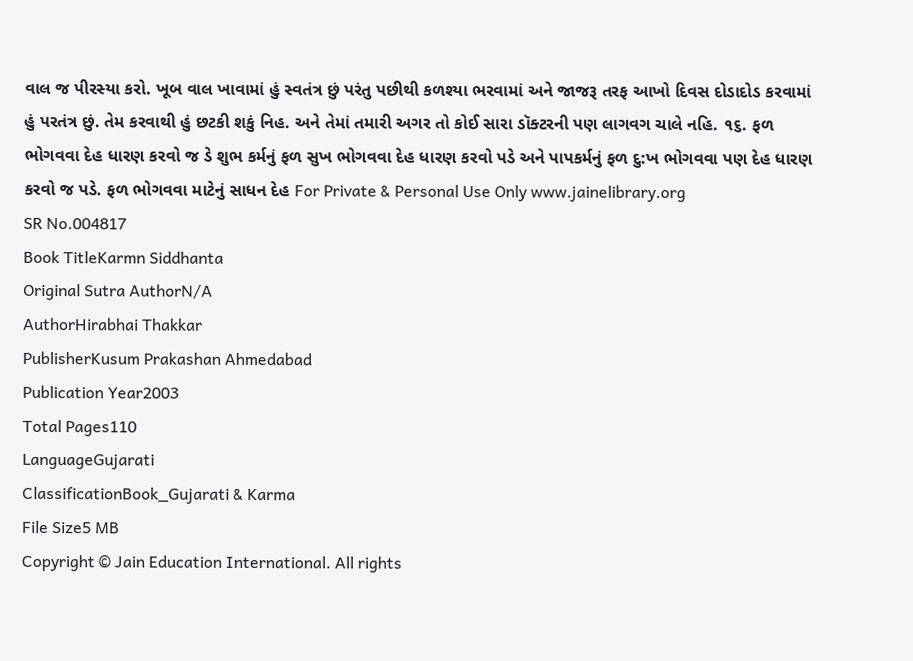વાલ જ પીરસ્યા કરો. ખૂબ વાલ ખાવામાં હું સ્વતંત્ર છું પરંતુ પછીથી કળશ્યા ભરવામાં અને જાજરૂ તરફ આખો દિવસ દોડાદોડ કરવામાં હું પરતંત્ર છું. તેમ કરવાથી હું છટકી શકું નિહ. અને તેમાં તમારી અગર તો કોઈ સારા ડૉક્ટરની પણ લાગવગ ચાલે નહિ. ૧૬. ફળ ભોગવવા દેહ ધારણ કરવો જ ડે શુભ કર્મનું ફળ સુખ ભોગવવા દેહ ધારણ કરવો પડે અને પાપકર્મનું ફળ દુ:ખ ભોગવવા પણ દેહ ધારણ કરવો જ પડે. ફળ ભોગવવા માટેનું સાધન દેહ For Private & Personal Use Only www.jainelibrary.org
SR No.004817
Book TitleKarmn Siddhanta
Original Sutra AuthorN/A
AuthorHirabhai Thakkar
PublisherKusum Prakashan Ahmedabad
Publication Year2003
Total Pages110
LanguageGujarati
ClassificationBook_Gujarati & Karma
File Size5 MB
Copyright © Jain Education International. All rights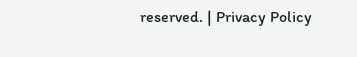reserved. | Privacy Policy